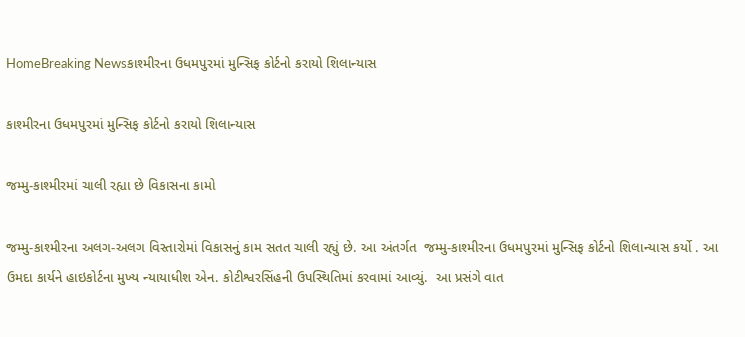HomeBreaking Newsકાશ્મીરના ઉધમપુરમાં મુન્સિફ કોર્ટનો કરાયો શિલાન્યાસ

કાશ્મીરના ઉધમપુરમાં મુન્સિફ કોર્ટનો કરાયો શિલાન્યાસ

જમ્મુ-કાશ્મીરમાં ચાલી રહ્યા છે વિકાસના કામો

જમ્મુ-કાશ્મીરના અલગ-અલગ વિસ્તારોમાં વિકાસનું કામ સતત ચાલી રહ્યું છે. આ અંતર્ગત  જમ્મુ-કાશ્મીરના ઉધમપુરમાં મુન્સિફ કોર્ટનો શિલાન્યાસ કર્યો . આ ઉમદા કાર્યને હાઇકોર્ટના મુખ્ય ન્યાયાધીશ એન. કોટીશ્વરસિંહની ઉપસ્થિતિમાં કરવામાં આવ્યું.  આ પ્રસંગે વાત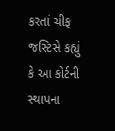કરતાં ચીફ જસ્ટિસે કહ્યું કે આ કોર્ટની સ્થાપના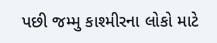પછી જમ્મુ કાશ્મીરના લોકો માટે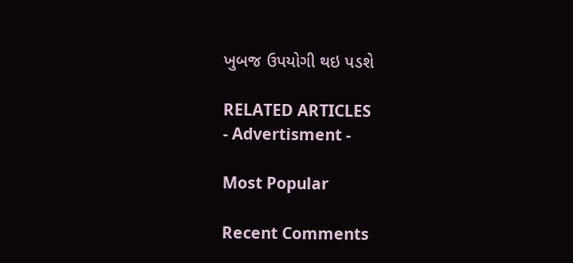ખુબજ ઉપયોગી થઇ પડશે

RELATED ARTICLES
- Advertisment -

Most Popular

Recent Comments